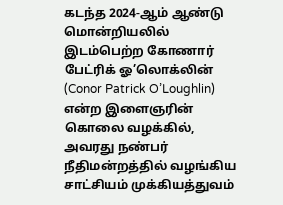கடந்த 2024-ஆம் ஆண்டு மொன்றியலில் இடம்பெற்ற கோணார் பேட்ரிக் ஓ’லொக்லின் (Conor Patrick O’Loughlin) என்ற இளைஞரின் கொலை வழக்கில், அவரது நண்பர் நீதிமன்றத்தில் வழங்கிய சாட்சியம் முக்கியத்துவம்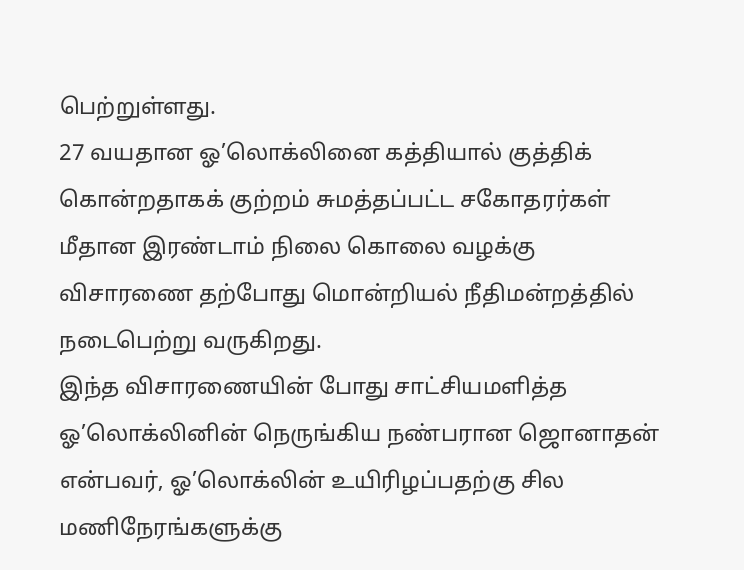பெற்றுள்ளது.
27 வயதான ஓ’லொக்லினை கத்தியால் குத்திக் கொன்றதாகக் குற்றம் சுமத்தப்பட்ட சகோதரர்கள் மீதான இரண்டாம் நிலை கொலை வழக்கு விசாரணை தற்போது மொன்றியல் நீதிமன்றத்தில் நடைபெற்று வருகிறது.
இந்த விசாரணையின் போது சாட்சியமளித்த ஓ’லொக்லினின் நெருங்கிய நண்பரான ஜொனாதன் என்பவர், ஓ’லொக்லின் உயிரிழப்பதற்கு சில மணிநேரங்களுக்கு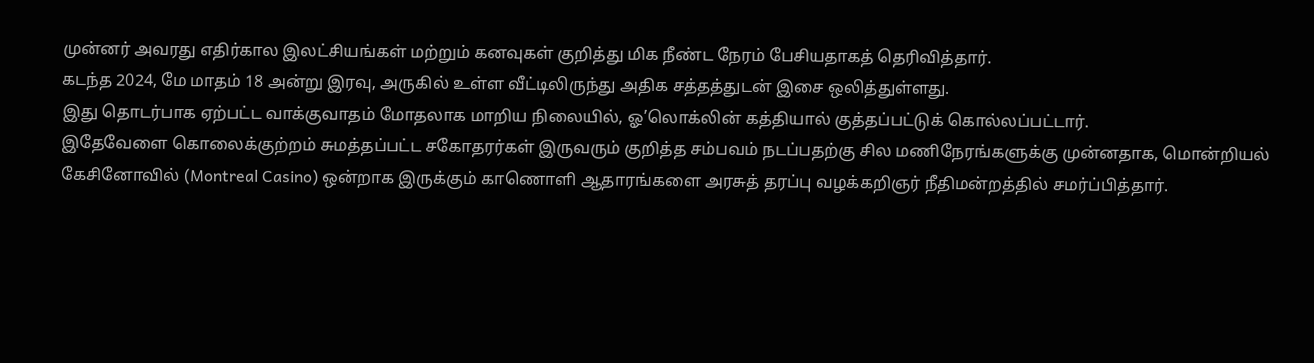முன்னர் அவரது எதிர்கால இலட்சியங்கள் மற்றும் கனவுகள் குறித்து மிக நீண்ட நேரம் பேசியதாகத் தெரிவித்தார்.
கடந்த 2024, மே மாதம் 18 அன்று இரவு, அருகில் உள்ள வீட்டிலிருந்து அதிக சத்தத்துடன் இசை ஒலித்துள்ளது.
இது தொடர்பாக ஏற்பட்ட வாக்குவாதம் மோதலாக மாறிய நிலையில், ஓ’லொக்லின் கத்தியால் குத்தப்பட்டுக் கொல்லப்பட்டார்.
இதேவேளை கொலைக்குற்றம் சுமத்தப்பட்ட சகோதரர்கள் இருவரும் குறித்த சம்பவம் நடப்பதற்கு சில மணிநேரங்களுக்கு முன்னதாக, மொன்றியல் கேசினோவில் (Montreal Casino) ஒன்றாக இருக்கும் காணொளி ஆதாரங்களை அரசுத் தரப்பு வழக்கறிஞர் நீதிமன்றத்தில் சமர்ப்பித்தார்.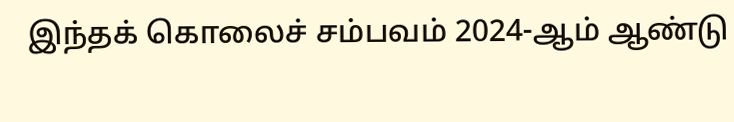இந்தக் கொலைச் சம்பவம் 2024-ஆம் ஆண்டு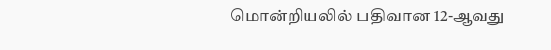மொன்றியலில் பதிவான 12-ஆவது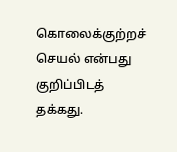கொலைக்குற்றச் செயல் என்பது குறிப்பிடத் தக்கது.